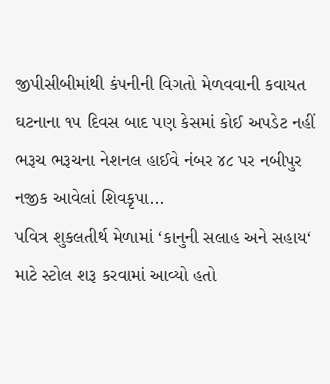જીપીસીબીમાંથી કંપનીની વિગતો મેળવવાની કવાયત ઘટનાના ૧૫ દિવસ બાદ પણ કેસમાં કોઈ અપડેટ નહીં ભરૂચ ભરૂચના નેશનલ હાઈવે નંબર ૪૮ પર નબીપુર નજીક આવેલાં શિવકૃપા...
પવિત્ર શુકલતીર્થ મેળામાં ‘કાનુની સલાહ અને સહાય‘ માટે સ્ટોલ શરૂ કરવામાં આવ્યો હતો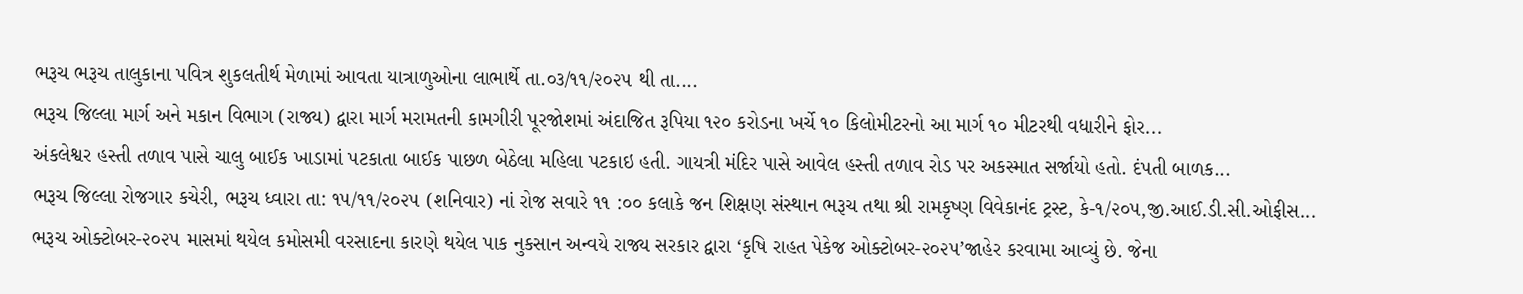ભરૂચ ભરૂચ તાલુકાના પવિત્ર શુકલતીર્થ મેળામાં આવતા યાત્રાળુઓના લાભાર્થે તા.૦૩/૧૧/૨૦૨૫ થી તા....
ભરૂચ જિલ્લા માર્ગ અને મકાન વિભાગ (રાજ્ય) દ્વારા માર્ગ મરામતની કામગીરી પૂરજોશમાં અંદાજિત રૂપિયા ૧૨૦ કરોડના ખર્ચે ૧૦ કિલોમીટરનો આ માર્ગ ૧૦ મીટરથી વધારીને ફોર...
અંકલેશ્વર હસ્તી તળાવ પાસે ચાલુ બાઈક ખાડામાં પટકાતા બાઈક પાછળ બેઠેલા મહિલા પટકાઇ હતી. ગાયત્રી મંદિર પાસે આવેલ હસ્તી તળાવ રોડ પર અકસ્માત સર્જાયો હતો. દંપતી બાળક...
ભરૂચ જિલ્લા રોજગાર કચેરી, ભરૂચ ધ્વારા તા: ૧૫/૧૧/૨૦૨૫ (શનિવાર) નાં રોજ સવારે ૧૧ :૦૦ કલાકે જન શિક્ષણ સંસ્થાન ભરૂચ તથા શ્રી રામકૃષ્ણ વિવેકાનંદ ટ્રસ્ટ, કે-૧/૨૦૫,જી.આઈ.ડી.સી.ઓફીસ...
ભરૂચ ઓક્ટોબર-૨૦૨૫ માસમાં થયેલ કમોસમી વરસાદના કારણે થયેલ પાક નુકસાન અન્વયે રાજ્ય સરકાર દ્વારા ‘કૃષિ રાહત પેકેજ ઓક્ટોબર-૨૦૨૫’જાહેર કરવામા આવ્યું છે. જેના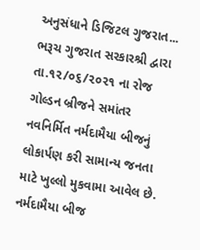અનુસંધાને ડિજિટલ ગુજરાત...
ભરૂચ ગુજરાત સરકારશ્રી દ્વારા તા.૧૨/૦૬/૨૦૨૧ ના રોજ ગોલ્ડન બ્રીજને સમાંતર નવનિર્મિત નર્મદામૈયા બીજનું લોકાર્પણ કરી સામાન્ય જનતા માટે ખુલ્લો મુકવામા આવેલ છે. નર્મદામૈયા બીજ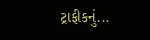ટ્રાફીકનું...